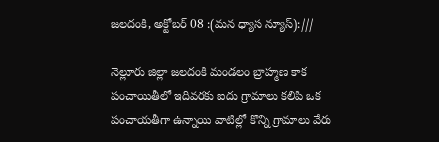జలదంకి, అక్టోబర్ 08 :(మన ధ్యాస న్యూస్):///

నెల్లూరు జిల్లా జలదంకి మండలం బ్రాహ్మణ కాక పంచాయితీలో ఇదివరకు ఐదు గ్రామాలు కలిపి ఒక పంచాయతీగా ఉన్నాయి వాటిల్లో కొన్ని గ్రామాలు వేరు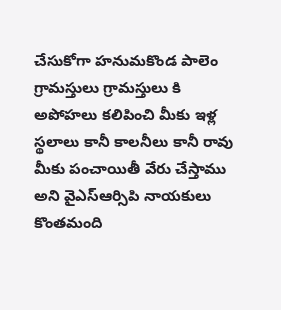చేసుకోగా హనుమకొండ పాలెం గ్రామస్తులు గ్రామస్తులు కి అపోహలు కలిపించి మీకు ఇళ్ల స్థలాలు కానీ కాలనీలు కానీ రావు మీకు పంచాయితీ వేరు చేస్తాము అని వైఎస్ఆర్సిపి నాయకులు కొంతమంది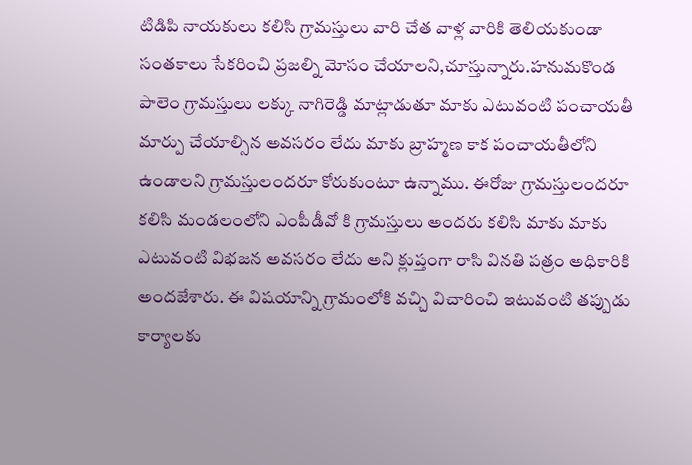టిడిపి నాయకులు కలిసి గ్రామస్తులు వారి చేత వాళ్ల వారికి తెలియకుండా సంతకాలు సేకరించి ప్రజల్ని మోసం చేయాలని,చూస్తున్నారు.హనుమకొండ పాలెం గ్రామస్తులు లక్కు నాగిరెడ్డి మాట్లాడుతూ మాకు ఎటువంటి పంచాయతీ మార్పు చేయాల్సిన అవసరం లేదు మాకు బ్రాహ్మణ కాక పంచాయతీలోని ఉండాలని గ్రామస్తులందరూ కోరుకుంటూ ఉన్నాము. ఈరోజు గ్రామస్తులందరూ కలిసి మండలంలోని ఎంపీడీవో కి గ్రామస్తులు అందరు కలిసి మాకు మాకు ఎటువంటి విభజన అవసరం లేదు అని క్లుప్తంగా రాసి వినతి పత్రం అధికారికి అందజేశారు. ఈ విషయాన్ని గ్రామంలోకి వచ్చి విచారించి ఇటువంటి తప్పుడు కార్యాలకు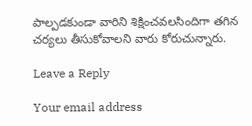పాల్పడకుండా వారిని శిక్షించవలసిందిగా తగిన చర్యలు తీసుకోవాలని వారు కోరుచున్నారు.

Leave a Reply

Your email address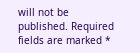will not be published. Required fields are marked *